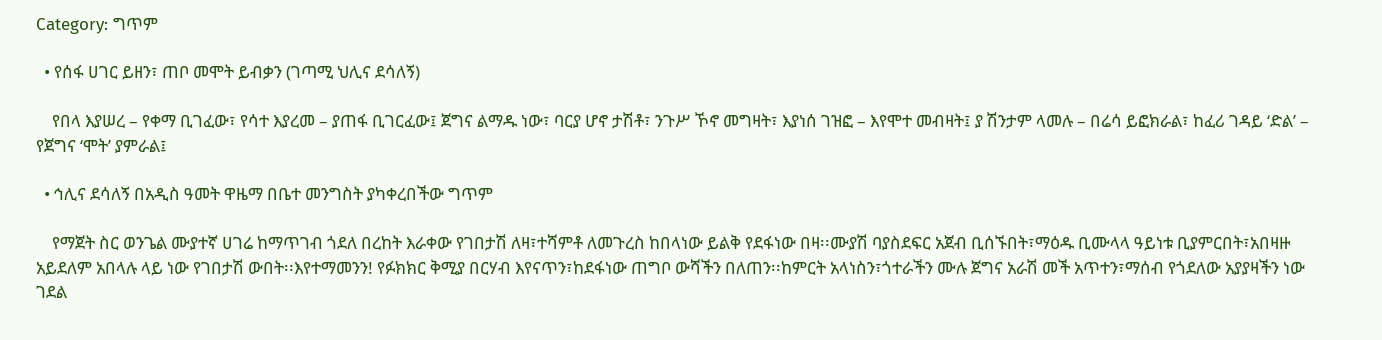Category: ግጥም

  • የሰፋ ሀገር ይዘን፣ ጠቦ መሞት ይብቃን (ገጣሚ ህሊና ደሳለኝ)

    የበላ እያሠረ – የቀማ ቢገፈው፣ የሳተ እያረመ – ያጠፋ ቢገርፈው፤ ጀግና ልማዱ ነው፣ ባርያ ሆኖ ታሽቶ፣ ንጉሥ ኾኖ መግዛት፣ እያነሰ ገዝፎ – እየሞተ መብዛት፤ ያ ሽንታም ላመሉ – በሬሳ ይፎክራል፣ ከፈሪ ገዳይ ‘ድል’ – የጀግና ‘ሞት’ ያምራል፤

  • ኅሊና ደሳለኝ በአዲስ ዓመት ዋዜማ በቤተ መንግስት ያካቀረበችው ግጥም

    የማጀት ስር ወንጌል ሙያተኛ ሀገሬ ከማጥገብ ጎደለ በረከት እራቀው የገበታሽ ለዛ፣ተሻምቶ ለመጉረስ ከበላነው ይልቅ የደፋነው በዛ፡፡ሙያሽ ባያስደፍር አጀብ ቢሰኙበት፣ማዕዱ ቢሙላላ ዓይነቱ ቢያምርበት፣አበዛዙ አይደለም አበላሉ ላይ ነው የገበታሽ ውበት፡፡እየተማመንን! የፉክክር ቅሚያ በርሃብ እየናጥን፣ከደፋነው ጠግቦ ውሻችን በለጠን፡፡ከምርት አላነስን፣ጎተራችን ሙሉ ጀግና አራሽ መች አጥተን፣ማሰብ የጎደለው አያያዛችን ነው ገደል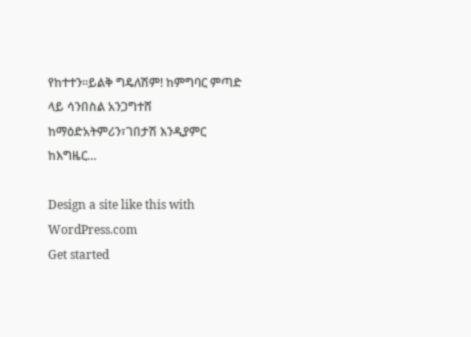የከተተን፡፡ይልቅ ግዴለሽም! ከምግባር ምጣድ ላይ ሳንበስል አንጋግተሸ ከማዕድአትምሪን፣ገበታሽ እንዲያምር ከእግዜር…

Design a site like this with WordPress.com
Get started